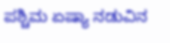ಪಶ್ಚಿಮ ಏಷ್ಯಾ ನಡುವಿನ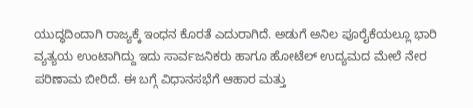ಯುದ್ಧದಿಂದಾಗಿ ರಾಜ್ಯಕ್ಕೆ ಇಂಧನ ಕೊರತೆ ಎದುರಾಗಿದೆ. ಅಡುಗೆ ಅನಿಲ ಪೂರೈಕೆಯಲ್ಲೂ ಭಾರಿ ವ್ಯತ್ಯಯ ಉಂಟಾಗಿದ್ದು ಇದು ಸಾರ್ವಜನಿಕರು ಹಾಗೂ ಹೋಟೆಲ್ ಉದ್ಯಮದ ಮೇಲೆ ನೇರ ಪರಿಣಾಮ ಬೀರಿದೆ. ಈ ಬಗ್ಗೆ ವಿಧಾನಸಭೆಗೆ ಆಹಾರ ಮತ್ತು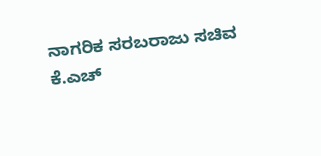ನಾಗರಿಕ ಸರಬರಾಜು ಸಚಿವ ಕೆ.ಎಚ್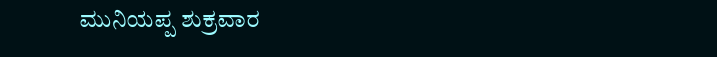ಮುನಿಯಪ್ಪ ಶುಕ್ರವಾರ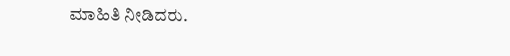ಮಾಹಿತಿ ನೀಡಿದರು.